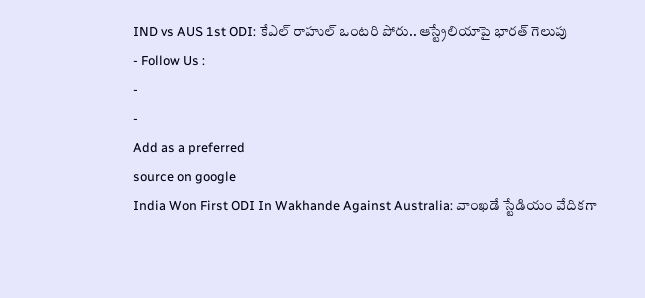IND vs AUS 1st ODI: కేఎల్ రాహుల్ ఒంటరి పోరు.. ఆస్ట్రేలియాపై భారత్ గెలుపు
- Follow Us :
-
-
Add as a preferred
source on google
India Won First ODI In Wakhande Against Australia: వాంఖడే స్టేడియం వేదికగా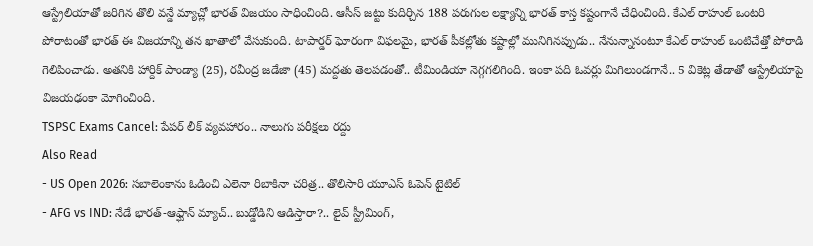ఆస్ట్రేలియాతో జరిగిన తొలి వన్డే మ్యాచ్లో భారత్ విజయం సాధించింది. ఆసీస్ జట్టు కుదిర్చిన 188 పరుగుల లక్ష్యాన్ని భారత్ కాస్త కష్టంగానే చేధించింది. కేఎల్ రాహుల్ ఒంటరి పోరాటంతో భారత్ ఈ విజయాన్ని తన ఖాతాలో వేసుకుంది. టాపార్డర్ ఘోరంగా విఫలమై, భారత్ పీకల్లోతు కష్టాల్లో మునిగినప్పుడు.. నేనున్నానంటూ కేఎల్ రాహుల్ ఒంటిచేత్తో పోరాడి గెలిపించాడు. అతనికి హార్దిక్ పాండ్యా (25), రవీంద్ర జడేజా (45) మద్దతు తెలపడంతో.. టీమిండియా నెగ్గగలిగింది. ఇంకా పది ఓవర్లు మిగిలుండగానే.. 5 వికెట్ల తేడాతో ఆస్ట్రేలియాపై విజయఢంకా మోగించింది.
TSPSC Exams Cancel: పేపర్ లీక్ వ్యవహారం.. నాలుగు పరీక్షలు రద్దు
Also Read
- US Open 2026: సబాలెంకాను ఓడించి ఎలెనా రిబాకినా చరిత్ర.. తొలిసారి యూఎస్ ఓపెన్ టైటిల్
- AFG vs IND: నేడే భారత్-ఆఫ్ఘాన్ మ్యాచ్.. బుడ్డోడిని ఆడిస్తారా?.. లైవ్ స్ట్రీమింగ్,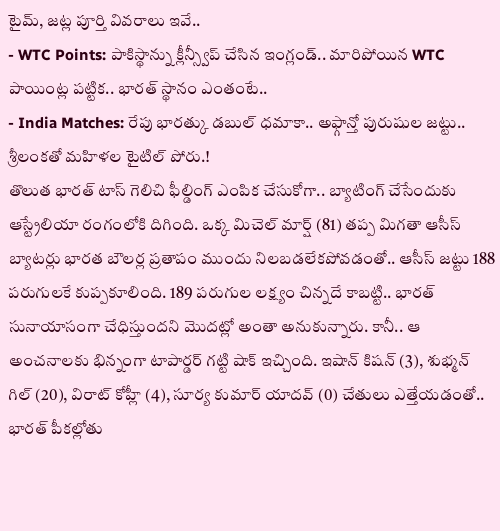టైమ్, జట్ల పూర్తి వివరాలు ఇవే..
- WTC Points: పాకిస్థాన్ను క్లీన్స్వీప్ చేసిన ఇంగ్లండ్.. మారిపోయిన WTC పాయింట్ల పట్టిక.. భారత్ స్థానం ఎంతంటే..
- India Matches: రేపు భారత్కు డబుల్ ధమాకా.. అఫ్గాన్తో పురుషుల జట్టు.. శ్రీలంకతో మహిళల టైటిల్ పోరు.!
తొలుత భారత్ టాస్ గెలిచి ఫీల్డింగ్ ఎంపిక చేసుకోగా.. బ్యాటింగ్ చేసేందుకు ఆస్ట్రేలియా రంగంలోకి దిగింది. ఒక్క మిచెల్ మార్ష్ (81) తప్ప మిగతా ఆసీస్ బ్యాటర్లు భారత బౌలర్ల ప్రతాపం ముందు నిలబడలేకపోవడంతో.. ఆసీస్ జట్టు 188 పరుగులకే కుప్పకూలింది. 189 పరుగుల లక్ష్యం చిన్నదే కాబట్టి.. భారత్ సునాయాసంగా చేధిస్తుందని మొదట్లో అంతా అనుకున్నారు. కానీ.. ఆ అంచనాలకు భిన్నంగా టాపార్డర్ గట్టి షాక్ ఇచ్చింది. ఇషాన్ కిషన్ (3), శుభ్మన్ గిల్ (20), విరాట్ కోహ్లీ (4), సూర్య కుమార్ యాదవ్ (0) చేతులు ఎత్తేయడంతో.. భారత్ పీకల్లోతు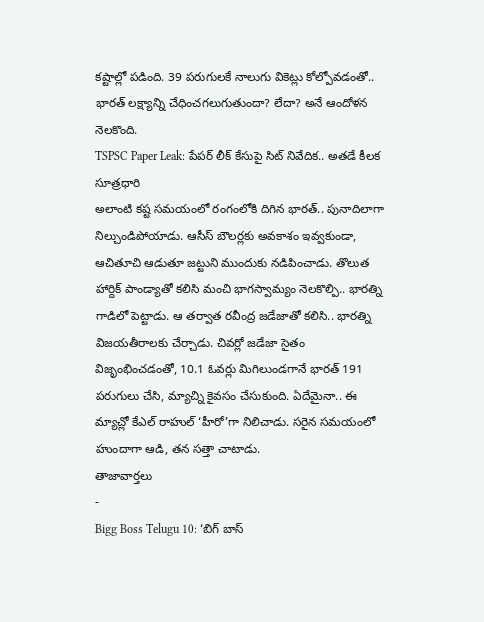కష్టాల్లో పడింది. 39 పరుగులకే నాలుగు వికెట్లు కోల్పోవడంతో.. భారత్ లక్ష్యాన్ని చేధించగలుగుతుందా? లేదా? అనే ఆందోళన నెలకొంది.
TSPSC Paper Leak: పేపర్ లీక్ కేసుపై సిట్ నివేదిక.. అతడే కీలక సూత్రధారి
అలాంటి కష్ట సమయంలో రంగంలోకి దిగిన భారత్.. పునాదిలాగా నిల్చుండిపోయాడు. ఆసీస్ బౌలర్లకు అవకాశం ఇవ్వకుండా, ఆచితూచి ఆడుతూ జట్టుని ముందుకు నడిపించాడు. తొలుత హార్దిక్ పాండ్యాతో కలిసి మంచి భాగస్వామ్యం నెలకొల్పి.. భారత్ని గాడిలో పెట్టాడు. ఆ తర్వాత రవీంద్ర జడేజాతో కలిసి.. భారత్ని విజయతీరాలకు చేర్చాడు. చివర్లో జడేజా సైతం విజృంభించడంతో, 10.1 ఓవర్లు మిగిలుండగానే భారత్ 191 పరుగులు చేసి, మ్యాచ్ని కైవసం చేసుకుంది. ఏదేమైనా.. ఈ మ్యాచ్లో కేఎల్ రాహుల్ ‘హీరో’గా నిలిచాడు. సరైన సమయంలో హుందాగా ఆడి, తన సత్తా చాటాడు.
తాజావార్తలు
-
Bigg Boss Telugu 10: ‘బిగ్ బాస్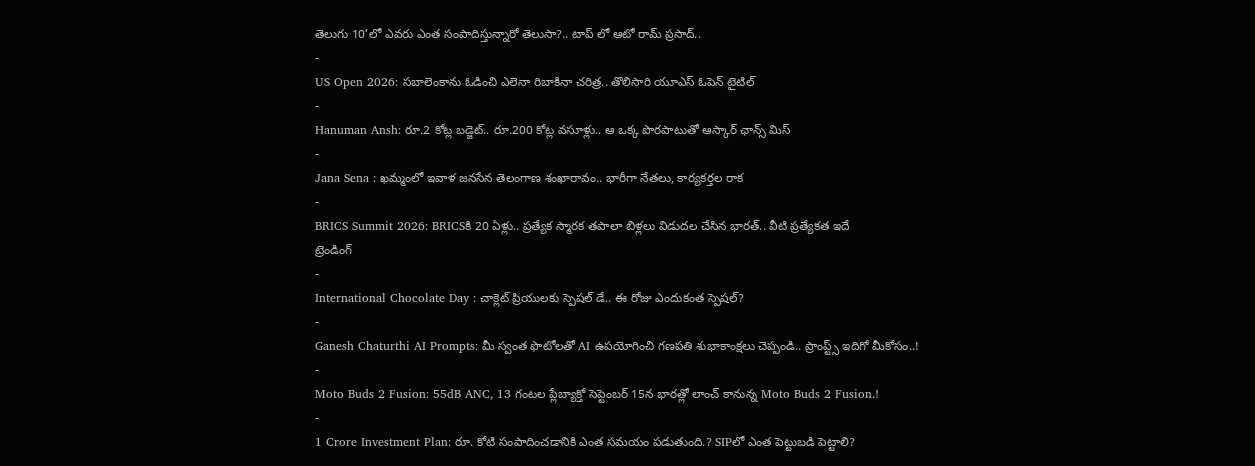తెలుగు 10’లో ఎవరు ఎంత సంపాదిస్తున్నారో తెలుసా?.. టాప్ లో ఆటో రామ్ ప్రసాద్..
-
US Open 2026: సబాలెంకాను ఓడించి ఎలెనా రిబాకినా చరిత్ర.. తొలిసారి యూఎస్ ఓపెన్ టైటిల్
-
Hanuman Ansh: రూ.2 కోట్ల బడ్జెట్.. రూ.200 కోట్ల వసూళ్లు.. ఆ ఒక్క పొరపాటుతో ఆస్కార్ ఛాన్స్ మిస్
-
Jana Sena : ఖమ్మంలో ఇవాళ జనసేన తెలంగాణ శంఖారావం.. భారీగా నేతలు, కార్యకర్తల రాక
-
BRICS Summit 2026: BRICSకి 20 ఏళ్లు.. ప్రత్యేక స్మారక తపాలా బిళ్లలు విడుదల చేసిన భారత్.. వీటి ప్రత్యేకత ఇదే
ట్రెండింగ్
-
International Chocolate Day : చాక్లెట్ ప్రియులకు స్పెషల్ డే.. ఈ రోజు ఎందుకంత స్పెషల్?
-
Ganesh Chaturthi AI Prompts: మీ స్వంత ఫొటోలతో AI ఉపయోగించి గణపతి శుభాకాంక్షలు చెప్పండి.. ప్రాంప్ట్స్ ఇదిగో మీకోసం..!
-
Moto Buds 2 Fusion: 55dB ANC, 13 గంటల ప్లేబ్యాక్తో సెప్టెంబర్ 15న భారత్లో లాంచ్ కానున్న Moto Buds 2 Fusion.!
-
1 Crore Investment Plan: రూ. కోటి సంపాదించడానికి ఎంత సమయం పడుతుంది.? SIPలో ఎంత పెట్టుబడి పెట్టాలి?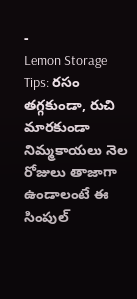-
Lemon Storage Tips: రసం తగ్గకుండా, రుచి మారకుండా నిమ్మకాయలు నెల రోజులు తాజాగా ఉండాలంటే ఈ సింపుల్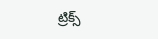ట్రిక్స్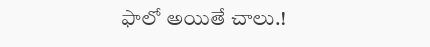ఫాలో అయితే చాలు.!